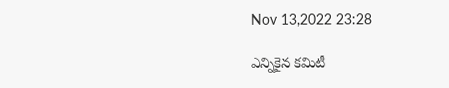Nov 13,2022 23:28

ఎన్నికైన కమిటీ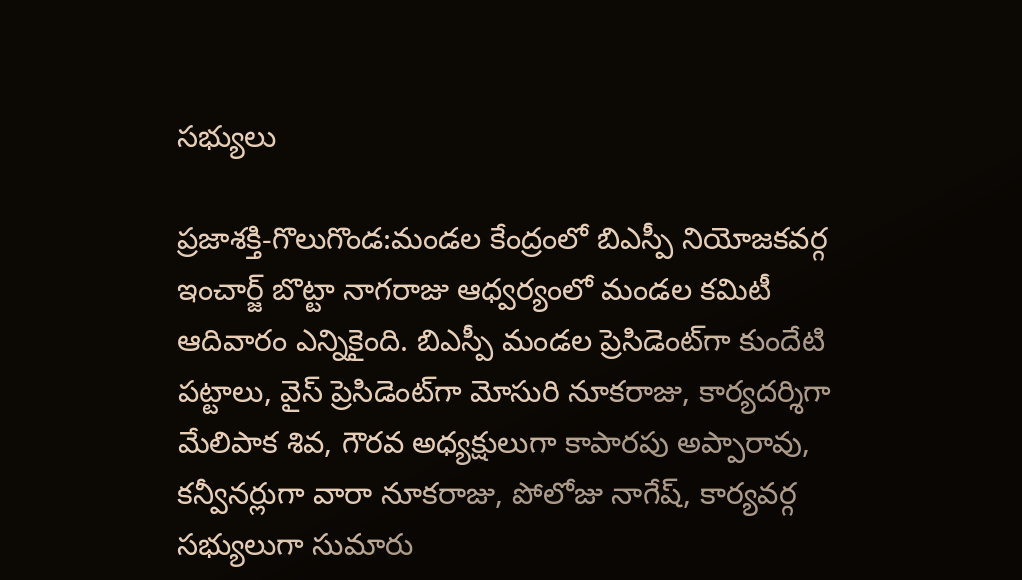సభ్యులు

ప్రజాశక్తి-గొలుగొండ:మండల కేంద్రంలో బిఎస్పీ నియోజకవర్గ ఇంచార్జ్‌ బొట్టా నాగరాజు ఆధ్వర్యంలో మండల కమిటీ ఆదివారం ఎన్నికైంది. బిఎస్పీ మండల ప్రెసిడెంట్‌గా కుందేటి పట్టాలు, వైస్‌ ప్రెసిడెంట్‌గా మోసురి నూకరాజు, కార్యదర్శిగా మేలిపాక శివ, గౌరవ అధ్యక్షులుగా కాపారపు అప్పారావు, కన్వీనర్లుగా వారా నూకరాజు, పోలోజు నాగేష్‌, కార్యవర్గ సభ్యులుగా సుమారు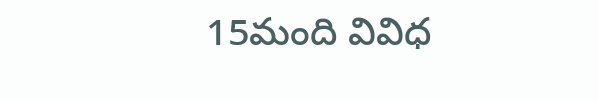15మంది వివిధ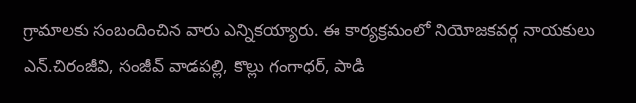గ్రామాలకు సంబందించిన వారు ఎన్నికయ్యారు. ఈ కార్యక్రమంలో నియోజకవర్గ నాయకులు ఎన్‌.చిరంజీవి, సంజీవ్‌ వాడపల్లి, కొల్లు గంగాధర్‌, పాడి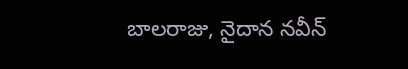బాలరాజు, నైదాన నవీన్‌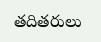తదితరులు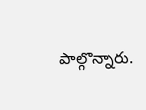పాల్గొన్నారు.